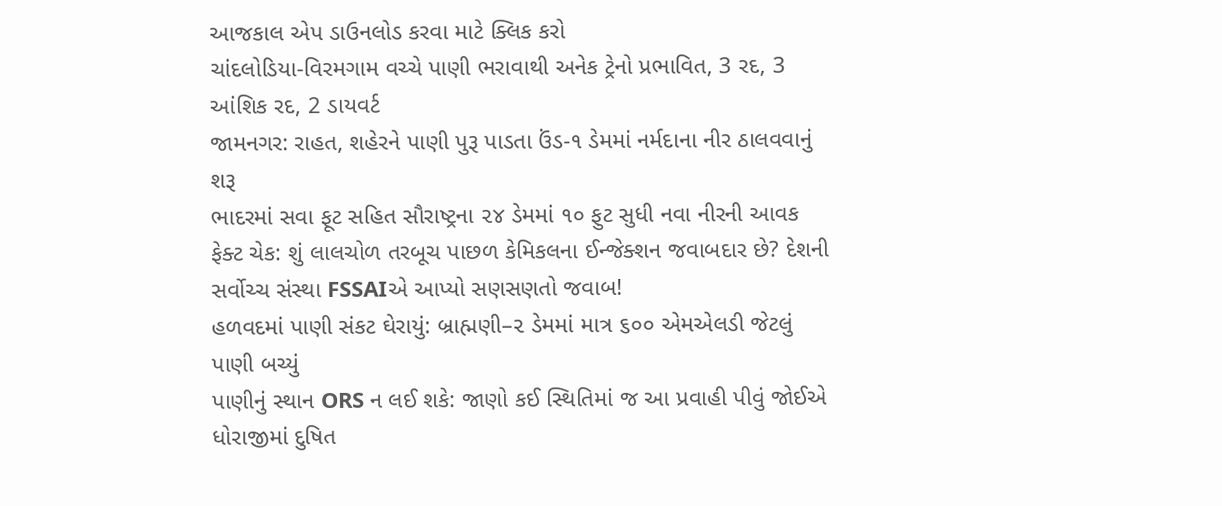આજકાલ એપ ડાઉનલોડ કરવા માટે ક્લિક કરો
ચાંદલોડિયા-વિરમગામ વચ્ચે પાણી ભરાવાથી અનેક ટ્રેનો પ્રભાવિત, 3 રદ, 3 આંશિક રદ, 2 ડાયવર્ટ
જામનગર: રાહત, શહેરને પાણી પુરૂ પાડતા ઉંડ-૧ ડેમમાં નર્મદાના નીર ઠાલવવાનું શરૂ
ભાદરમાં સવા ફૂટ સહિત સૌરાષ્ટ્રના ૨૪ ડેમમાં ૧૦ ફુટ સુધી નવા નીરની આવક
ફેક્ટ ચેક: શું લાલચોળ તરબૂચ પાછળ કેમિકલના ઈન્જેક્શન જવાબદાર છે? દેશની સર્વોચ્ચ સંસ્થા FSSAIએ આપ્યો સણસણતો જવાબ!
હળવદમાં પાણી સંકટ ઘેરાયું: બ્રાહ્મણી–૨ ડેમમાં માત્ર ૬૦૦ એમએલડી જેટલું પાણી બચ્યું
પાણીનું સ્થાન ORS ન લઈ શકે: જાણો કઈ સ્થિતિમાં જ આ પ્રવાહી પીવું જોઈએ
ધોરાજીમાં દુષિત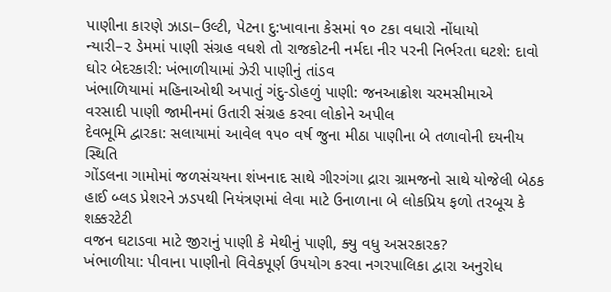પાણીના કારણે ઝાડા–ઉલ્ટી, પેટના દુ:ખાવાના કેસમાં ૧૦ ટકા વધારો નોંધાયો
ન્યારી–૨ ડેમમાં પાણી સંગ્રહ વધશે તો રાજકોટની નર્મદા નીર પરની નિર્ભરતા ઘટશે: દાવો
ઘોર બેદરકારી: ખંભાળીયામાં ઝેરી પાણીનું તાંડવ
ખંભાળિયામાં મહિનાઓથી અપાતું ગંદુ-ડોહળું પાણી: જનઆક્રોશ ચરમસીમાએ
વરસાદી પાણી જામીનમાં ઉતારી સંગ્રહ કરવા લોકોને અપીલ
દેવભૂમિ દ્વારકા: સલાયામાં આવેલ ૧૫૦ વર્ષ જુના મીઠા પાણીના બે તળાવોની દયનીય સ્થિતિ
ગોંડલના ગામોમાં જળસંચયના શંખનાદ સાથે ગીરગંગા દ્રારા ગ્રામજનો સાથે યોજેલી બેઠક
હાઈ બ્લડ પ્રેશરને ઝડપથી નિયંત્રણમાં લેવા માટે ઉનાળાના બે લોકપ્રિય ફળો તરબૂચ કે શક્કરટેટી
વજન ઘટાડવા માટે જીરાનું પાણી કે મેથીનું પાણી, ક્યુ વધુ અસરકારક?
ખંભાળીયા: પીવાના પાણીનો વિવેકપૂર્ણ ઉપયોગ કરવા નગરપાલિકા દ્વારા અનુરોધ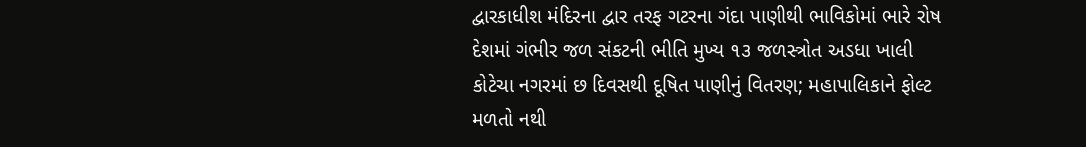દ્વારકાધીશ મંદિરના દ્વાર તરફ ગટરના ગંદા પાણીથી ભાવિકોમાં ભારે રોષ
દેશમાં ગંભીર જળ સંકટની ભીતિ મુખ્ય ૧૩ જળસ્ત્રોત અડધા ખાલી
કોટેચા નગરમાં છ દિવસથી દૂષિત પાણીનું વિતરણ; મહાપાલિકાને ફોલ્ટ મળતો નથી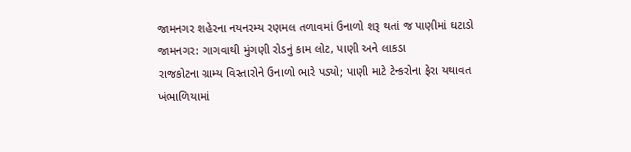જામનગર શહેરના નયનરમ્ય રણમલ તળાવમાં ઉનાળો શરૂ થતાં જ પાણીમાં ઘટાડો
જામનગર: ગાગવાથી મુંગણી રોડનું કામ લોટ, પાણી અને લાકડા
રાજકોટના ગ્રામ્ય વિસ્તારોને ઉનાળો ભારે પડ્યો; પાણી માટે ટેન્કરોના ફેરા યથાવત
ખંભાળિયામાં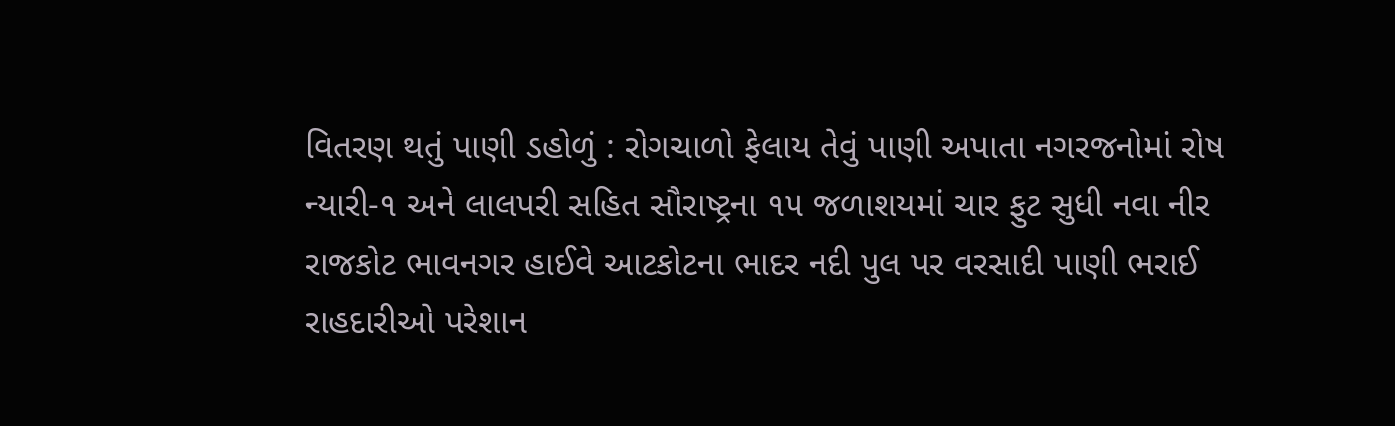વિતરણ થતું પાણી ડહોળું : રોગચાળો ફેલાય તેવું પાણી અપાતા નગરજનોમાં રોષ
ન્યારી-૧ અને લાલપરી સહિત સૌરાષ્ટ્રના ૧૫ જળાશયમાં ચાર ફુટ સુધી નવા નીર
રાજકોટ ભાવનગર હાઈવે આટકોટના ભાદર નદી પુલ પર વરસાદી પાણી ભરાઈ રાહદારીઓ પરેશાન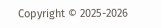Copyright © 2025-2026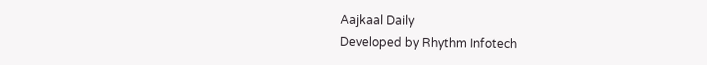Aajkaal Daily
Developed by Rhythm Infotech